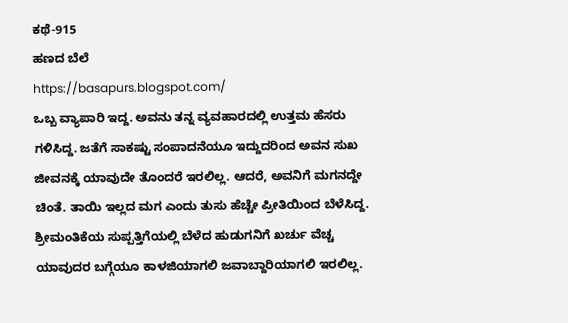ಕಥೆ-915
ಹಣದ ಬೆಲೆ
https://basapurs.blogspot.com/
ಒಬ್ಬ ವ್ಯಾಪಾರಿ ಇದ್ದ. ಅವನು ತನ್ನ ವ್ಯವಹಾರದಲ್ಲಿ ಉತ್ತಮ ಹೆಸರು ಗಳಿಸಿದ್ದ. ಜತೆಗೆ ಸಾಕಷ್ಟು ಸಂಪಾದನೆಯೂ ಇದ್ದುದರಿಂದ ಅವನ ಸುಖ ಜೀವನಕ್ಕೆ ಯಾವುದೇ ತೊಂದರೆ ಇರಲಿಲ್ಲ. ಆದರೆ, ಅವನಿಗೆ ಮಗನದ್ದೇ ಚಿಂತೆ. ತಾಯಿ ಇಲ್ಲದ ಮಗ ಎಂದು ತುಸು ಹೆಚ್ಚೇ ಪ್ರೀತಿಯಿಂದ ಬೆಳೆಸಿದ್ದ. ಶ್ರೀಮಂತಿಕೆಯ ಸುಪ್ಪತ್ತಿಗೆಯಲ್ಲಿ ಬೆಳೆದ ಹುಡುಗನಿಗೆ ಖರ್ಚು ವೆಚ್ಚ ಯಾವುದರ ಬಗ್ಗೆಯೂ ಕಾಳಜಿಯಾಗಲಿ ಜವಾಬ್ದಾರಿಯಾಗಲಿ ಇರಲಿಲ್ಲ.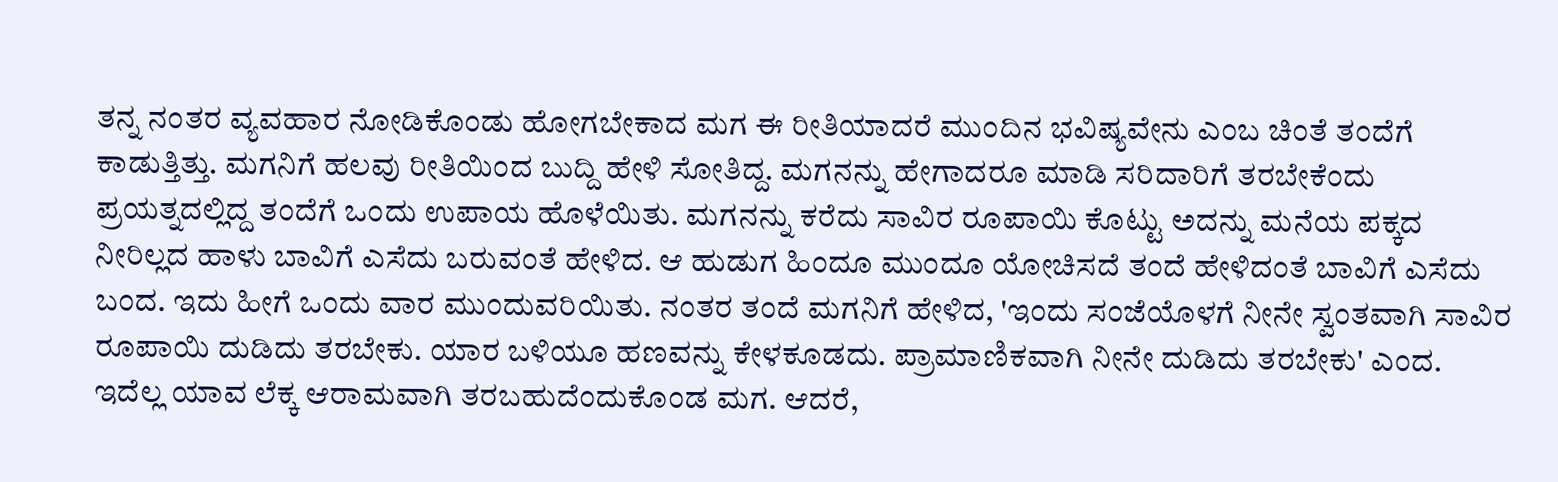ತನ್ನ ನಂತರ ವ್ಯವಹಾರ ನೋಡಿಕೊಂಡು ಹೋಗಬೇಕಾದ ಮಗ ಈ ರೀತಿಯಾದರೆ ಮುಂದಿನ ಭವಿಷ್ಯವೇನು ಎಂಬ ಚಿಂತೆ ತಂದೆಗೆ ಕಾಡುತ್ತಿತ್ತು. ಮಗನಿಗೆ ಹಲವು ರೀತಿಯಿಂದ ಬುದ್ದಿ ಹೇಳಿ ಸೋತಿದ್ದ. ಮಗನನ್ನು ಹೇಗಾದರೂ ಮಾಡಿ ಸರಿದಾರಿಗೆ ತರಬೇಕೆಂದು ಪ್ರಯತ್ನದಲ್ಲಿದ್ದ ತಂದೆಗೆ ಒಂದು ಉಪಾಯ ಹೊಳೆಯಿತು. ಮಗನನ್ನು ಕರೆದು ಸಾವಿರ ರೂಪಾಯಿ ಕೊಟ್ಟು ಅದನ್ನು ಮನೆಯ ಪಕ್ಕದ ನೀರಿಲ್ಲದ ಹಾಳು ಬಾವಿಗೆ ಎಸೆದು ಬರುವಂತೆ ಹೇಳಿದ. ಆ ಹುಡುಗ ಹಿಂದೂ ಮುಂದೂ ಯೋಚಿಸದೆ ತಂದೆ ಹೇಳಿದಂತೆ ಬಾವಿಗೆ ಎಸೆದು ಬಂದ. ಇದು ಹೀಗೆ ಒಂದು ವಾರ ಮುಂದುವರಿಯಿತು. ನಂತರ ತಂದೆ ಮಗನಿಗೆ ಹೇಳಿದ, 'ಇಂದು ಸಂಜೆಯೊಳಗೆ ನೀನೇ ಸ್ವಂತವಾಗಿ ಸಾವಿರ ರೂಪಾಯಿ ದುಡಿದು ತರಬೇಕು. ಯಾರ ಬಳಿಯೂ ಹಣವನ್ನು ಕೇಳಕೂಡದು. ಪ್ರಾಮಾಣಿಕವಾಗಿ ನೀನೇ ದುಡಿದು ತರಬೇಕು' ಎಂದ.
ಇದೆಲ್ಲ ಯಾವ ಲೆಕ್ಕ ಆರಾಮವಾಗಿ ತರಬಹುದೆಂದುಕೊಂಡ ಮಗ. ಆದರೆ,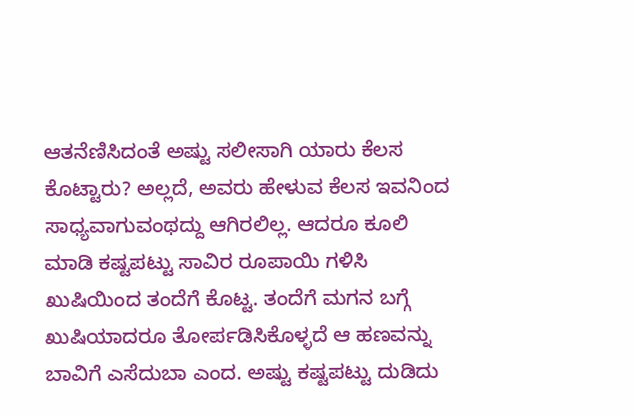ಆತನೆಣಿಸಿದಂತೆ ಅಷ್ಟು ಸಲೀಸಾಗಿ ಯಾರು ಕೆಲಸ ಕೊಟ್ಟಾರು? ಅಲ್ಲದೆ, ಅವರು ಹೇಳುವ ಕೆಲಸ ಇವನಿಂದ ಸಾಧ್ಯವಾಗುವಂಥದ್ದು ಆಗಿರಲಿಲ್ಲ. ಆದರೂ ಕೂಲಿ ಮಾಡಿ ಕಷ್ಟಪಟ್ಟು ಸಾವಿರ ರೂಪಾಯಿ ಗಳಿಸಿ ಖುಷಿಯಿಂದ ತಂದೆಗೆ ಕೊಟ್ಟ. ತಂದೆಗೆ ಮಗನ ಬಗ್ಗೆ ಖುಷಿಯಾದರೂ ತೋರ್ಪಡಿಸಿಕೊಳ್ಳದೆ ಆ ಹಣವನ್ನು ಬಾವಿಗೆ ಎಸೆದುಬಾ ಎಂದ. ಅಷ್ಟು ಕಷ್ಟಪಟ್ಟು ದುಡಿದು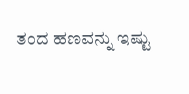ತಂದ ಹಣವನ್ನು ಇಷ್ಟು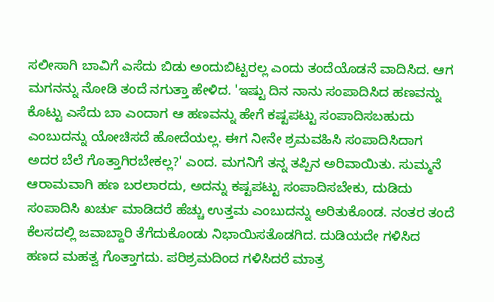ಸಲೀಸಾಗಿ ಬಾವಿಗೆ ಎಸೆದು ಬಿಡು ಅಂದುಬಿಟ್ಟರಲ್ಲ ಎಂದು ತಂದೆಯೊಡನೆ ವಾದಿಸಿದ. ಆಗ ಮಗನನ್ನು ನೋಡಿ ತಂದೆ ನಗುತ್ತಾ ಹೇಳಿದ. 'ಇಷ್ಟು ದಿನ ನಾನು ಸಂಪಾದಿಸಿದ ಹಣವನ್ನು ಕೊಟ್ಟು ಎಸೆದು ಬಾ ಎಂದಾಗ ಆ ಹಣವನ್ನು ಹೇಗೆ ಕಷ್ಟಪಟ್ಟು ಸಂಪಾದಿಸಬಹುದು ಎಂಬುದನ್ನು ಯೋಚಿಸದೆ ಹೋದೆಯಲ್ಲ. ಈಗ ನೀನೇ ಶ್ರಮವಹಿಸಿ ಸಂಪಾದಿಸಿದಾಗ ಅದರ ಬೆಲೆ ಗೊತ್ತಾಗಿರಬೇಕಲ್ಲ?' ಎಂದ. ಮಗನಿಗೆ ತನ್ನ ತಪ್ಪಿನ ಅರಿವಾಯಿತು. ಸುಮ್ಮನೆ ಆರಾಮವಾಗಿ ಹಣ ಬರಲಾರದು, ಅದನ್ನು ಕಷ್ಟಪಟ್ಟು ಸಂಪಾದಿಸಬೇಕು, ದುಡಿದು ಸಂಪಾದಿಸಿ ಖರ್ಚು ಮಾಡಿದರೆ ಹೆಚ್ಚು ಉತ್ತಮ ಎಂಬುದನ್ನು ಅರಿತುಕೊಂಡ. ನಂತರ ತಂದೆ ಕೆಲಸದಲ್ಲಿ ಜವಾಬ್ದಾರಿ ತೆಗೆದುಕೊಂಡು ನಿಭಾಯಿಸತೊಡಗಿದ. ದುಡಿಯದೇ ಗಳಿಸಿದ ಹಣದ ಮಹತ್ವ ಗೊತ್ತಾಗದು. ಪರಿಶ್ರಮದಿಂದ ಗಳಿಸಿದರೆ ಮಾತ್ರ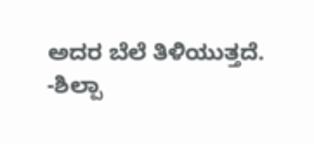ಅದರ ಬೆಲೆ ತಿಳಿಯುತ್ತದೆ.
-ಶಿಲ್ಪಾ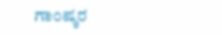ಗಾಂಷ್ಕರ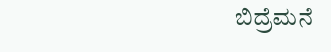ಬಿದ್ರೆಮನೆ